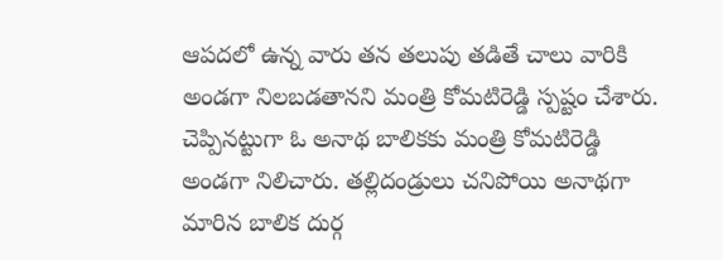ఆపదలో ఉన్న వారు తన తలుపు తడితే చాలు వారికి అండగా నిలబడతానని మంత్రి కోమటిరెడ్డి స్పష్టం చేశారు. చెప్పినట్టుగా ఓ అనాథ బాలికకు మంత్రి కోమటిరెడ్డి అండగా నిలిచారు. తల్లిదండ్రులు చనిపోయి అనాథగా మారిన బాలిక దుర్గ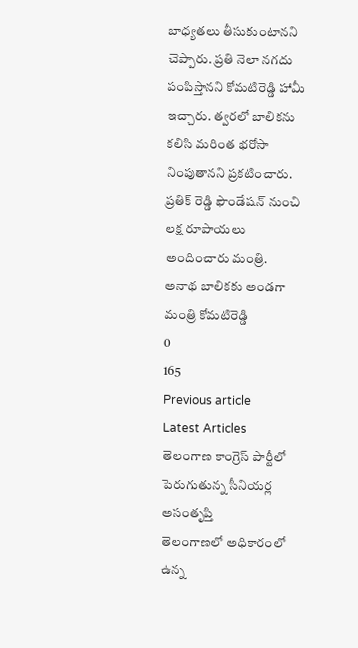బాధ్యతలు తీసుకుంటానని చెప్పారు. ప్రతి నెలా నగదు పంపిస్తానని కోమటిరెడ్డి హామీ ఇచ్చారు. త్వరలో బాలికను కలిసి మరింత భరోసా నింపుతానని ప్రకటించారు. ప్రతిక్ రెడ్డి ఫౌండేషన్ నుంచి లక్ష రూపాయలు అందించారు మంత్రి.
అనాథ బాలికకు అండగా మంత్రి కోమటిరెడ్డి
0
165
Previous article
Latest Articles
తెలంగాణ కాంగ్రెస్ పార్టీలో పెరుగుతున్న సీనియర్ల అసంతృప్తి
తెలంగాణలో అధికారంలో ఉన్న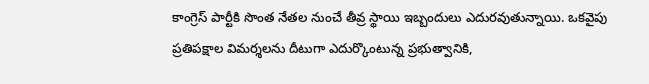కాంగ్రెస్ పార్టీకి సొంత నేతల నుంచే తీవ్ర స్థాయి ఇబ్బందులు ఎదురవుతున్నాయి. ఒకవైపు ప్రతిపక్షాల విమర్శలను దీటుగా ఎదుర్కొంటున్న ప్రభుత్వానికి,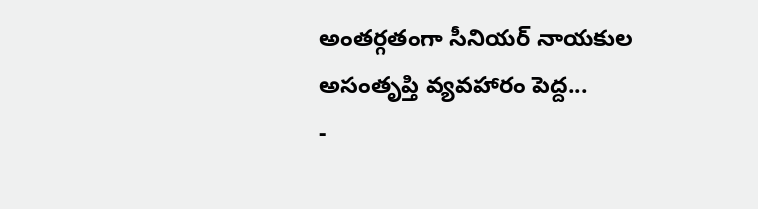అంతర్గతంగా సీనియర్ నాయకుల అసంతృప్తి వ్యవహారం పెద్ద...
-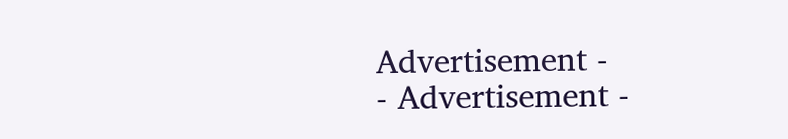Advertisement -
- Advertisement -